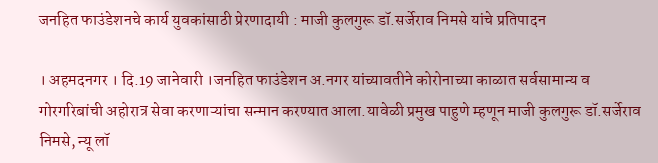जनहित फाउंडेशनचे कार्य युवकांसाठी प्रेरणादायी : माजी कुलगुरू डॉ.सर्जेराव निमसे यांचे प्रतिपादन

। अहमदनगर । दि.19 जानेवारी ।जनहित फाउंडेशन अ.नगर यांच्यावतीने कोरोनाच्या काळात सर्वसामान्य व गोरगरिबांची अहोरात्र सेवा करणाऱ्यांचा सन्मान करण्यात आला.यावेळी प्रमुख पाहुणे म्हणून माजी कुलगुरू डॉ.सर्जेराव निमसे, न्यू लॉ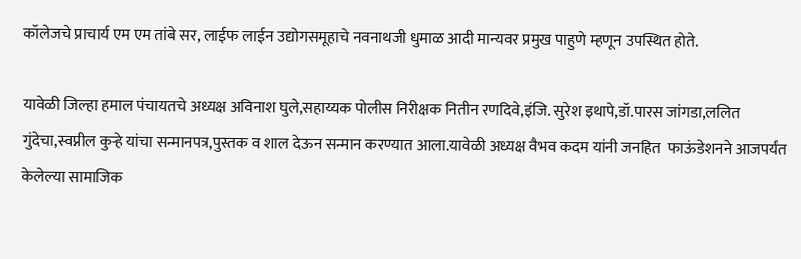कॉलेजचे प्राचार्य एम एम तांबे सर, लाईफ लाईन उद्योगसमूहाचे नवनाथजी धुमाळ आदी मान्यवर प्रमुख पाहुणे म्हणून उपस्थित होते.

यावेळी जिल्हा हमाल पंचायतचे अध्यक्ष अविनाश घुले,सहाय्यक पोलीस निरीक्षक नितीन रणदिवे,इंजि. सुरेश इथापे,डॉ.पारस जांगडा,ललित गुंदेचा,स्वप्नील कुऱ्हे यांचा सन्मानपत्र,पुस्तक व शाल देऊन सन्मान करण्यात आला.यावेळी अध्यक्ष वैभव कदम यांनी जनहित  फाऊंडेशनने आजपर्यंत केलेल्या सामाजिक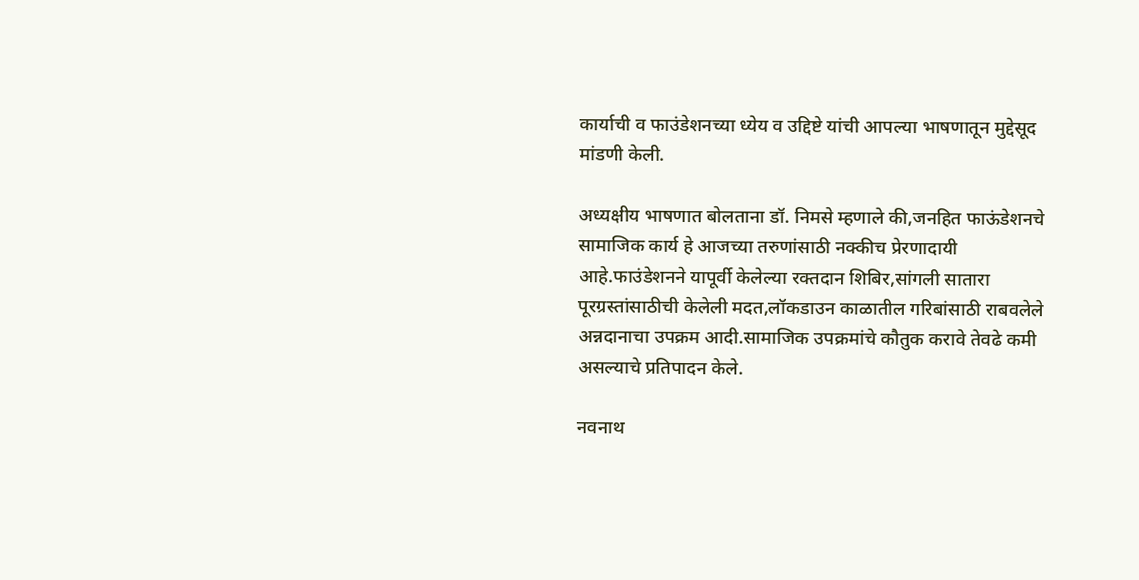कार्याची व फाउंडेशनच्या ध्येय व उद्दिष्टे यांची आपल्या भाषणातून मुद्देसूद मांडणी केली.

अध्यक्षीय भाषणात बोलताना डॉ. निमसे म्हणाले की,जनहित फाऊंडेशनचे सामाजिक कार्य हे आजच्या तरुणांसाठी नक्कीच प्रेरणादायी आहे.फाउंडेशनने यापूर्वी केलेल्या रक्तदान शिबिर,सांगली सातारा पूरग्रस्तांसाठीची केलेली मदत,लॉकडाउन काळातील गरिबांसाठी राबवलेले अन्नदानाचा उपक्रम आदी.सामाजिक उपक्रमांचे कौतुक करावे तेवढे कमी असल्याचे प्रतिपादन केले.

नवनाथ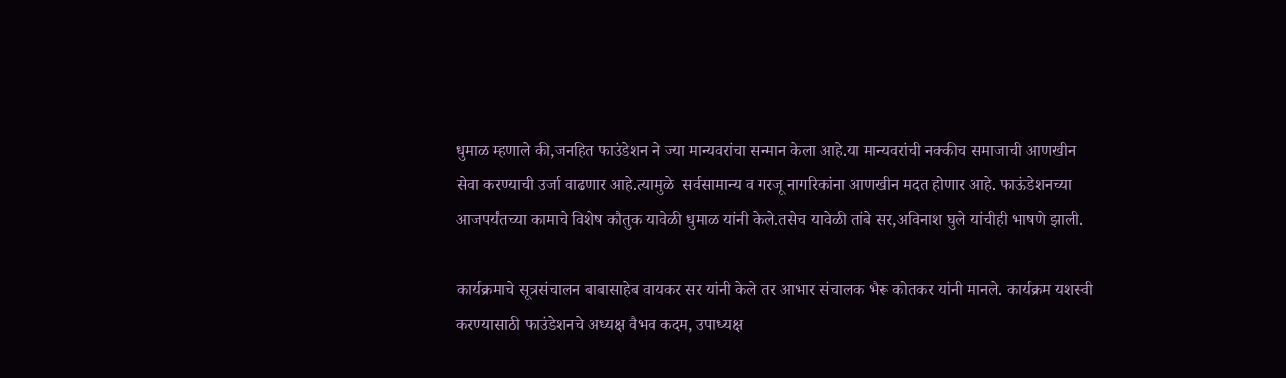धुमाळ म्हणाले की,जनहित फाउंडेशन ने ज्या मान्यवरांचा सन्मान केला आहे.या मान्यवरांची नक्कीच समाजाची आणखीन सेवा करण्याची उर्जा वाढणार आहे.त्यामुळे  सर्वसामान्य व गरजू नागरिकांना आणखीन मदत होणार आहे. फाऊंडेशनच्या आजपर्यंतच्या कामाचे विशेष कौतुक यावेळी धुमाळ यांनी केले.तसेच यावेळी तांबे सर,अविनाश घुले यांचीही भाषणे झाली.

कार्यक्रमाचे सूत्रसंचालन बाबासाहेब वायकर सर यांनी केले तर आभार संचालक भैरू कोतकर यांनी मानले. कार्यक्रम यशस्वी करण्यासाठी फाउंडेशनचे अध्यक्ष वैभव कदम, उपाध्यक्ष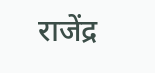राजेंद्र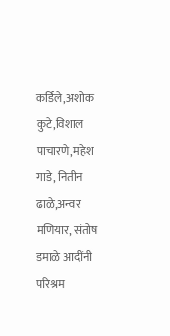कर्डिले,अशोक कुटे,विशाल पाचारणे,महेश गाडे, नितीन ढाळे,अन्वर मणियार, संतोष डमाळे आदींनी परिश्रम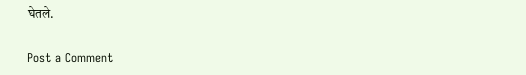घेतले.

Post a Comment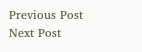Previous Post Next Post